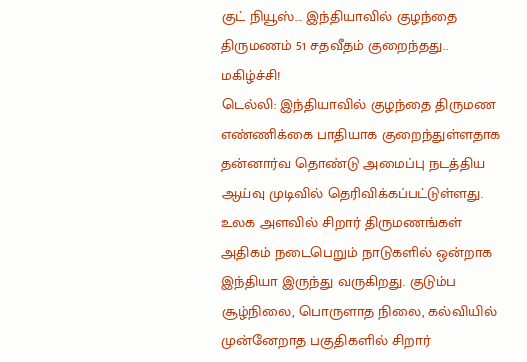குட் நியூஸ்... இந்தியாவில் குழந்தை திருமணம் 51 சதவீதம் குறைந்தது.. மகிழ்ச்சி!
டெல்லி: இந்தியாவில் குழந்தை திருமண எண்ணிக்கை பாதியாக குறைந்துள்ளதாக தன்னார்வ தொண்டு அமைப்பு நடத்திய ஆய்வு முடிவில் தெரிவிக்கப்பட்டுள்ளது.
உலக அளவில் சிறார் திருமணங்கள் அதிகம் நடைபெறும் நாடுகளில் ஒன்றாக இந்தியா இருந்து வருகிறது. குடும்ப சூழ்நிலை, பொருளாத நிலை, கல்வியில் முன்னேறாத பகுதிகளில் சிறார்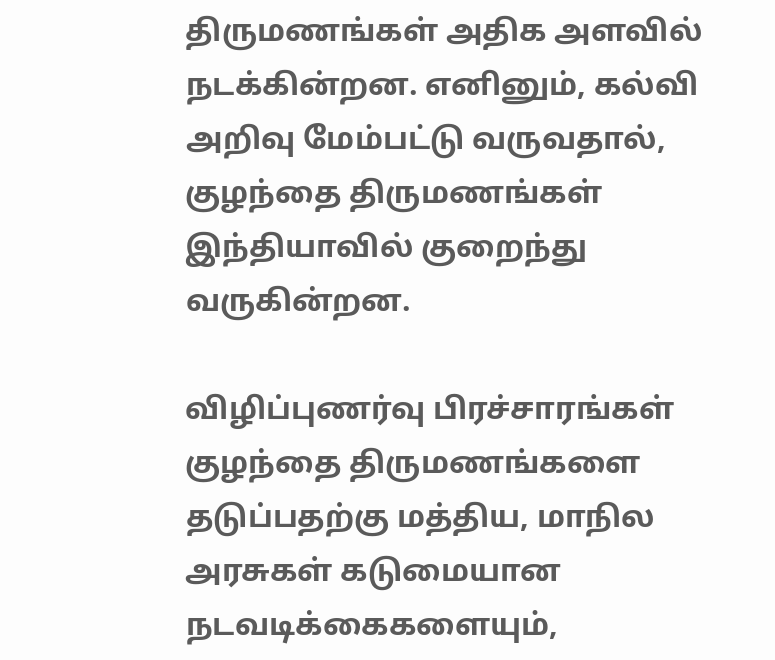திருமணங்கள் அதிக அளவில் நடக்கின்றன. எனினும், கல்வி அறிவு மேம்பட்டு வருவதால், குழந்தை திருமணங்கள் இந்தியாவில் குறைந்து வருகின்றன.

விழிப்புணர்வு பிரச்சாரங்கள்
குழந்தை திருமணங்களை தடுப்பதற்கு மத்திய, மாநில அரசுகள் கடுமையான நடவடிக்கைகளையும்,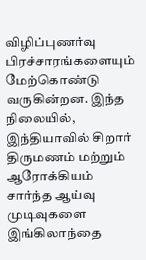விழிப்புணர்வு பிரச்சாரங்களையும் மேற்கொண்டு வருகின்றன. இந்த நிலையில், இந்தியாவில் சிறார் திருமணம் மற்றும் ஆரோக்கியம் சார்ந்த ஆய்வு முடிவுகளை இங்கிலாந்தை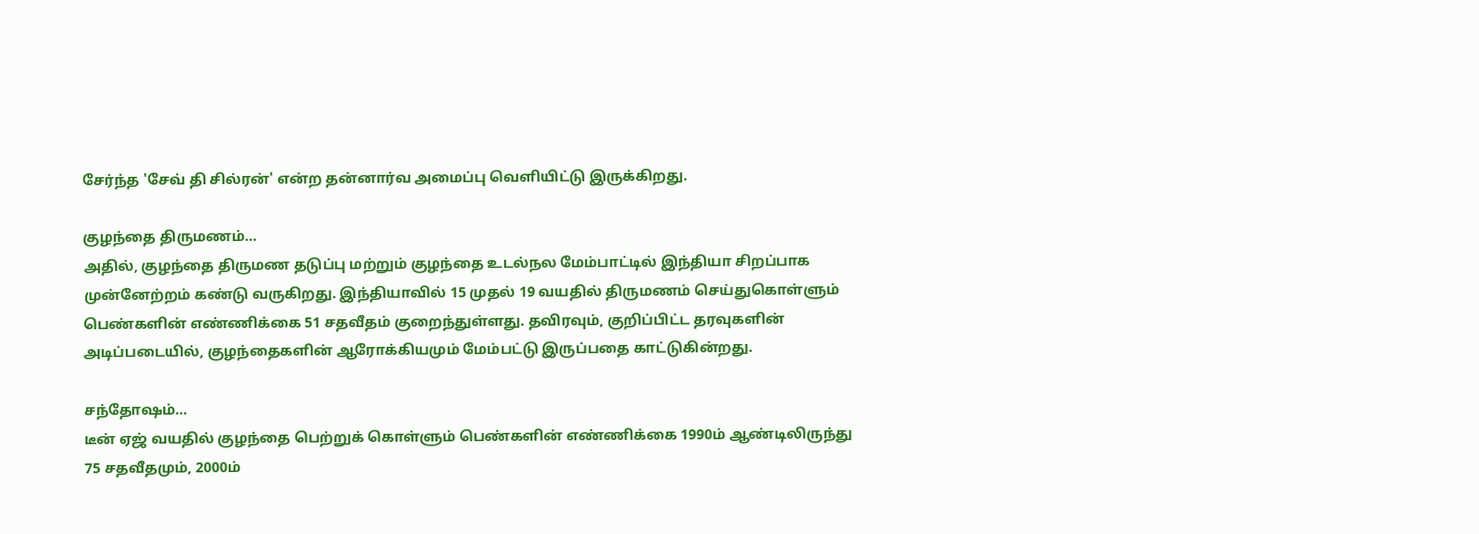சேர்ந்த 'சேவ் தி சில்ரன்' என்ற தன்னார்வ அமைப்பு வெளியிட்டு இருக்கிறது.

குழந்தை திருமணம்...
அதில், குழந்தை திருமண தடுப்பு மற்றும் குழந்தை உடல்நல மேம்பாட்டில் இந்தியா சிறப்பாக முன்னேற்றம் கண்டு வருகிறது. இந்தியாவில் 15 முதல் 19 வயதில் திருமணம் செய்துகொள்ளும் பெண்களின் எண்ணிக்கை 51 சதவீதம் குறைந்துள்ளது. தவிரவும், குறிப்பிட்ட தரவுகளின் அடிப்படையில், குழந்தைகளின் ஆரோக்கியமும் மேம்பட்டு இருப்பதை காட்டுகின்றது.

சந்தோஷம்...
டீன் ஏஜ் வயதில் குழந்தை பெற்றுக் கொள்ளும் பெண்களின் எண்ணிக்கை 1990ம் ஆண்டிலிருந்து 75 சதவீதமும், 2000ம்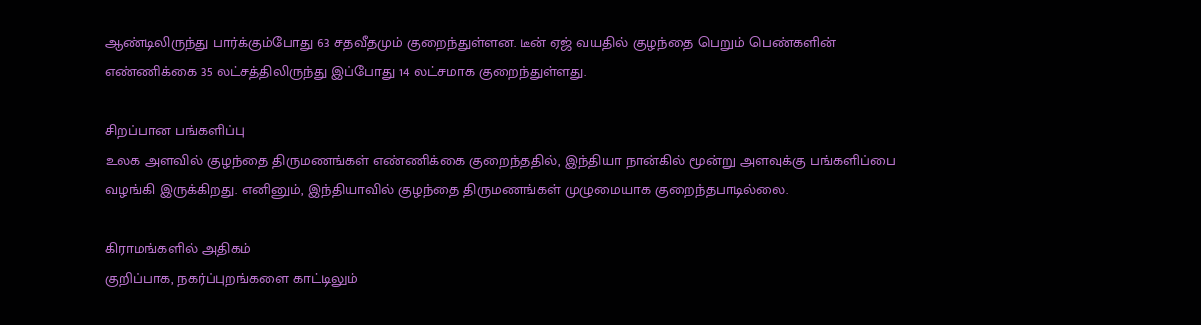ஆண்டிலிருந்து பார்க்கும்போது 63 சதவீதமும் குறைந்துள்ளன. டீன் ஏஜ் வயதில் குழந்தை பெறும் பெண்களின் எண்ணிக்கை 35 லட்சத்திலிருந்து இப்போது 14 லட்சமாக குறைந்துள்ளது.

சிறப்பான பங்களிப்பு
உலக அளவில் குழந்தை திருமணங்கள் எண்ணிக்கை குறைந்ததில், இந்தியா நான்கில் மூன்று அளவுக்கு பங்களிப்பை வழங்கி இருக்கிறது. எனினும், இந்தியாவில் குழந்தை திருமணங்கள் முழுமையாக குறைந்தபாடில்லை.

கிராமங்களில் அதிகம்
குறிப்பாக, நகர்ப்புறங்களை காட்டிலும்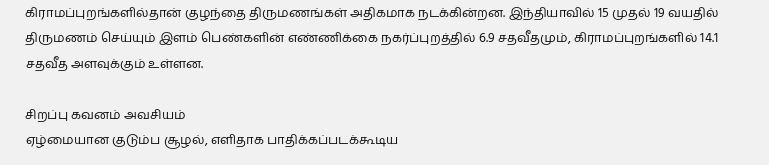கிராமப்புறங்களில்தான் குழந்தை திருமணங்கள் அதிகமாக நடக்கின்றன. இந்தியாவில் 15 முதல் 19 வயதில் திருமணம் செய்யும் இளம் பெண்களின் எண்ணிக்கை நகர்ப்புறத்தில் 6.9 சதவீதமும், கிராமப்புறங்களில் 14.1 சதவீத அளவுக்கும் உள்ளன.

சிறப்பு கவனம் அவசியம்
ஏழ்மையான குடும்ப சூழல், எளிதாக பாதிக்கப்படக்கூடிய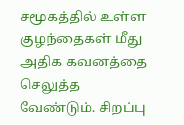சமூகத்தில் உள்ள குழந்தைகள் மீது அதிக கவனத்தை செலுத்த வேண்டும். சிறப்பு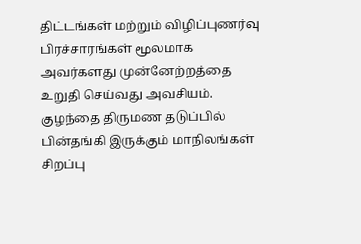திட்டங்கள் மற்றும் விழிப்புணர்வு பிரச்சாரங்கள் மூலமாக அவர்களது முன்னேற்றத்தை உறுதி செய்வது அவசியம். குழந்தை திருமண தடுப்பில் பின்தங்கி இருக்கும் மாநிலங்கள் சிறப்பு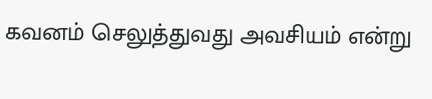கவனம் செலுத்துவது அவசியம் என்று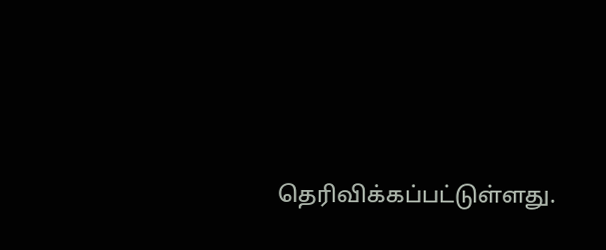தெரிவிக்கப்பட்டுள்ளது.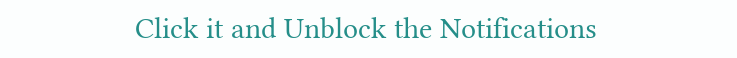Click it and Unblock the Notifications